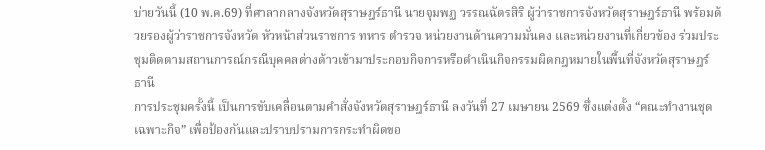บ่ายวันนี้ (10 พ.ค.69) ที่ศาลากลางจังหวัดสุราษฎร์ธานี นายจุมพฏ วรรณฉัตรสิริ ผู้ว่าราชการจังหวัดสุราษฎร์ธานี พร้อมด้วยรองผู้ว่าราชการจังหวัด หัวหน้าส่วนราชการ ทหาร ตำรวจ หน่วยงานด้านความมั่นคง และหน่วยงานที่เกี่ยวข้อง ร่วมประชุมติดตามสถานการณ์กรณีบุคคลต่างด้าวเข้ามาประกอบกิจการหรือดำเนินกิจกรรมผิดกฎหมายในพื้นที่จังหวัดสุราษฎร์ธานี
การประชุมครั้งนี้ เป็นการขับเคลื่อนตามคำสั่งจังหวัดสุราษฎร์ธานี ลงวันที่ 27 เมษายน 2569 ซึ่งแต่งตั้ง “คณะทำงานชุดเฉพาะกิจ” เพื่อป้องกันและปราบปรามการกระทำผิดขอ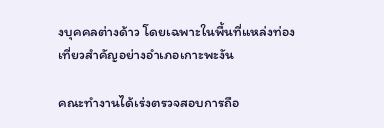งบุคคลต่างด้าว โดยเฉพาะในพื้นที่แหล่งท่องเที่ยวสำคัญอย่างอำเภอเกาะพะงัน

คณะทำงานได้เร่งตรวจสอบการถือ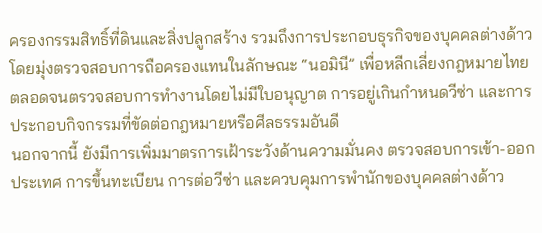ครองกรรมสิทธิ์ที่ดินและสิ่งปลูกสร้าง รวมถึงการประกอบธุรกิจของบุคคลต่างด้าว โดยมุ่งตรวจสอบการถือครองแทนในลักษณะ “นอมินี” เพื่อหลีกเลี่ยงกฎหมายไทย ตลอดจนตรวจสอบการทำงานโดยไม่มีใบอนุญาต การอยู่เกินกำหนดวีซ่า และการประกอบกิจกรรมที่ขัดต่อกฎหมายหรือศีลธรรมอันดี
นอกจากนี้ ยังมีการเพิ่มมาตรการเฝ้าระวังด้านความมั่นคง ตรวจสอบการเข้า-ออกประเทศ การขึ้นทะเบียน การต่อวีซ่า และควบคุมการพำนักของบุคคลต่างด้าว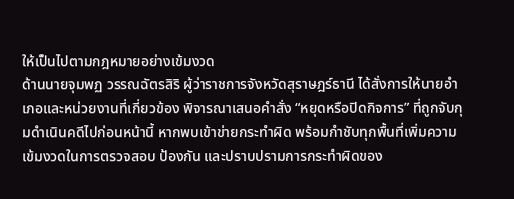ให้เป็นไปตามกฎหมายอย่างเข้มงวด
ด้านนายจุมพฏ วรรณฉัตรสิริ ผู้ว่าราชการจังหวัดสุราษฎร์ธานี ได้สั่งการให้นายอำเภอและหน่วยงานที่เกี่ยวข้อง พิจารณาเสนอคำสั่ง “หยุดหรือปิดกิจการ” ที่ถูกจับกุมดำเนินคดีไปก่อนหน้านี้ หากพบเข้าข่ายกระทำผิด พร้อมกำชับทุกพื้นที่เพิ่มความเข้มงวดในการตรวจสอบ ป้องกัน และปราบปรามการกระทำผิดของ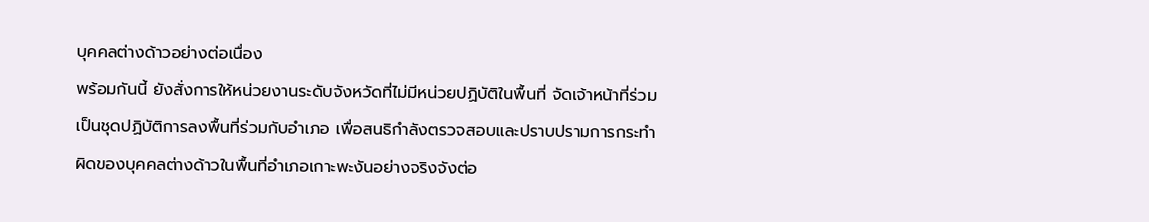บุคคลต่างด้าวอย่างต่อเนื่อง
พร้อมกันนี้ ยังสั่งการให้หน่วยงานระดับจังหวัดที่ไม่มีหน่วยปฏิบัติในพื้นที่ จัดเจ้าหน้าที่ร่วมเป็นชุดปฏิบัติการลงพื้นที่ร่วมกับอำเภอ เพื่อสนธิกำลังตรวจสอบและปราบปรามการกระทำผิดของบุคคลต่างด้าวในพื้นที่อำเภอเกาะพะงันอย่างจริงจังต่อ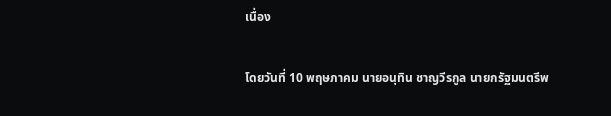เนื่อง

โดยวันที่ 10 พฤษภาคม นายอนุทิน ชาญวีรกูล นายกรัฐมนตรีพ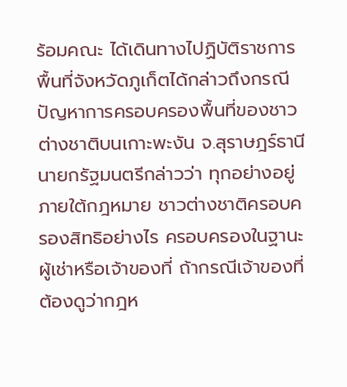ร้อมคณะ ได้เดินทางไปฏิบัติราชการพื้นที่จังหวัดภูเก็ตได้กล่าวถึงกรณีปัญหาการครอบครองพื้นที่ของชาวต่างชาติบนเกาะพะงัน จ.สุราษฎร์ธานี นายกรัฐมนตรีกล่าวว่า ทุกอย่างอยู่ภายใต้กฎหมาย ชาวต่างชาติครอบครองสิทธิอย่างไร ครอบครองในฐานะผู้เช่าหรือเจ้าของที่ ถ้ากรณีเจ้าของที่ต้องดูว่ากฎห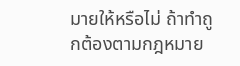มายให้หรือไม่ ถ้าทำถูกต้องตามกฎหมาย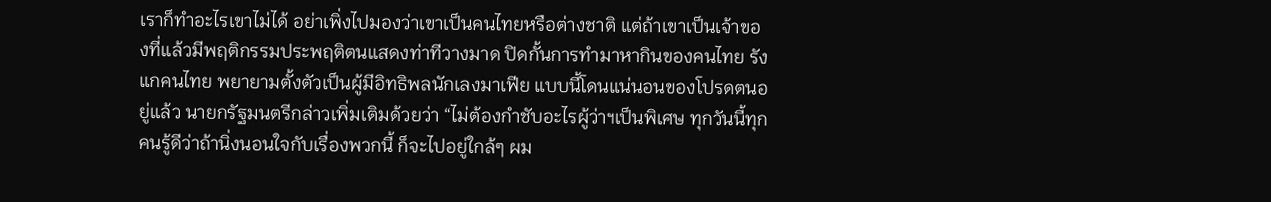เราก็ทำอะไรเขาไม่ได้ อย่าเพิ่งไปมองว่าเขาเป็นคนไทยหรือต่างชาติ แต่ถ้าเขาเป็นเจ้าของที่แล้วมีพฤติกรรมประพฤติตนแสดงท่าทีวางมาด ปิดกั้นการทำมาหากินของคนไทย รังแกคนไทย พยายามตั้งตัวเป็นผู้มีอิทธิพลนักเลงมาเฟีย แบบนี้โดนแน่นอนของโปรดตนอยู่แล้ว นายกรัฐมนตรีกล่าวเพิ่มเติมด้วยว่า “ไม่ต้องกำชับอะไรผู้ว่าฯเป็นพิเศษ ทุกวันนี้ทุกคนรู้ดีว่าถ้านิ่งนอนใจกับเรื่องพวกนี้ ก็จะไปอยู่ใกล้ๆ ผม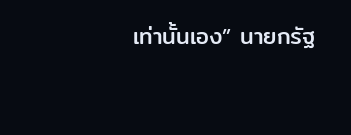เท่านั้นเอง” นายกรัฐ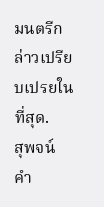มนตรีกล่าวเปรียบเปรยในที่สุด.
สุพจน์ คำ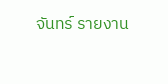จันทร์ รายงาน